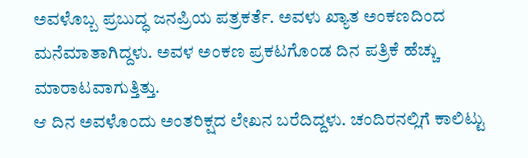ಅವಳೊಬ್ಬ ಪ್ರಬುದ್ಧ ಜನಪ್ರಿಯ ಪತ್ರಕರ್ತೆ. ಅವಳು ಖ್ಯಾತ ಅಂಕಣದಿಂದ ಮನೆಮಾತಾಗಿದ್ದಳು. ಅವಳ ಅಂಕಣ ಪ್ರಕಟಗೊಂಡ ದಿನ ಪತ್ರಿಕೆ ಹೆಚ್ಚು ಮಾರಾಟವಾಗುತ್ತಿತ್ತು.
ಆ ದಿನ ಅವಳೊಂದು ಅಂತರಿಕ್ಷದ ಲೇಖನ ಬರೆದಿದ್ದಳು. ಚಂದಿರನಲ್ಲಿಗೆ ಕಾಲಿಟ್ಟು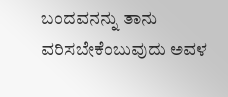ಬಂದವನನ್ನು ತಾನು ವರಿಸಬೇಕೆಂಬುವುದು ಅವಳ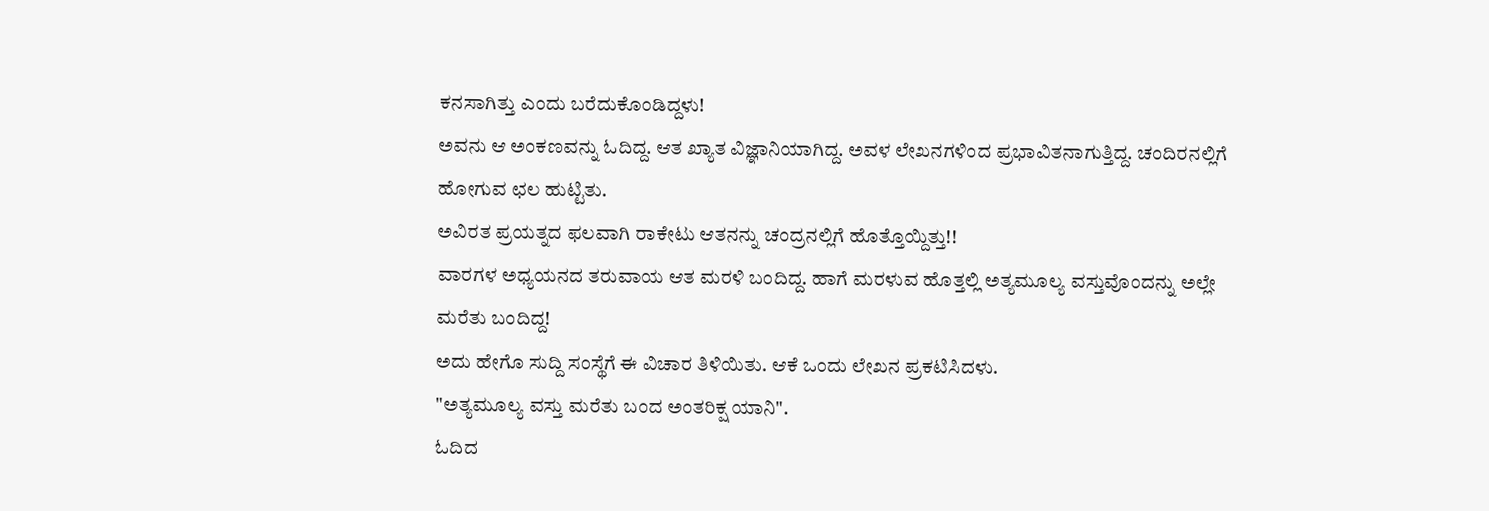ಕನಸಾಗಿತ್ತು ಎಂದು ಬರೆದುಕೊಂಡಿದ್ದಳು!
ಅವನು ಆ ಅಂಕಣವನ್ನು ಓದಿದ್ದ. ಆತ ಖ್ಯಾತ ವಿಜ್ಞಾನಿಯಾಗಿದ್ದ. ಅವಳ ಲೇಖನಗಳಿಂದ ಪ್ರಭಾವಿತನಾಗುತ್ತಿದ್ದ. ಚಂದಿರನಲ್ಲಿಗೆ ಹೋಗುವ ಛಲ ಹುಟ್ಟಿತು.
ಅವಿರತ ಪ್ರಯತ್ನದ ಫಲವಾಗಿ ರಾಕೇಟು ಆತನನ್ನು ಚಂದ್ರನಲ್ಲಿಗೆ ಹೊತ್ತೊಯ್ದಿತ್ತು!!
ವಾರಗಳ ಅಧ್ಯಯನದ ತರುವಾಯ ಆತ ಮರಳಿ ಬಂದಿದ್ದ. ಹಾಗೆ ಮರಳುವ ಹೊತ್ತಲ್ಲಿ ಅತ್ಯಮೂಲ್ಯ ವಸ್ತುವೊಂದನ್ನು ಅಲ್ಲೇ ಮರೆತು ಬಂದಿದ್ದ!
ಅದು ಹೇಗೊ ಸುದ್ದಿ ಸಂಸ್ಥೆಗೆ ಈ ವಿಚಾರ ತಿಳಿಯಿತು. ಆಕೆ ಒಂದು ಲೇಖನ ಪ್ರಕಟಿಸಿದಳು.
"ಅತ್ಯಮೂಲ್ಯ ವಸ್ತು ಮರೆತು ಬಂದ ಅಂತರಿಕ್ಷ ಯಾನಿ".
ಓದಿದ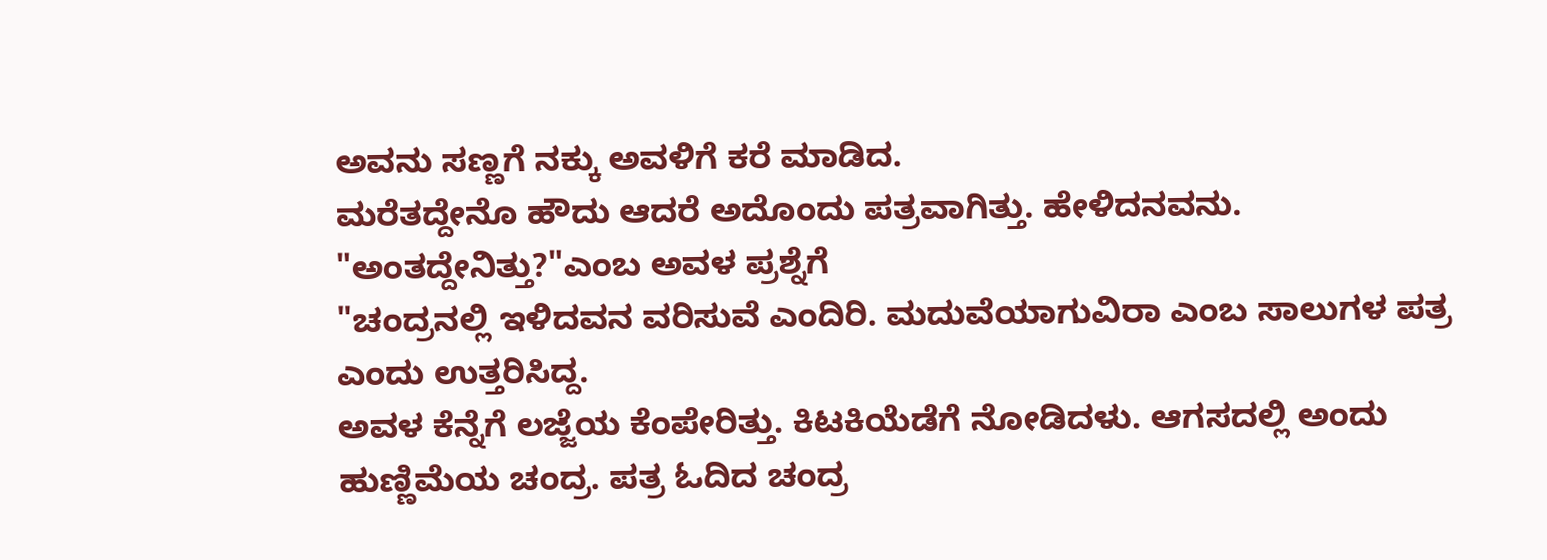ಅವನು ಸಣ್ಣಗೆ ನಕ್ಕು ಅವಳಿಗೆ ಕರೆ ಮಾಡಿದ.
ಮರೆತದ್ದೇನೊ ಹೌದು ಆದರೆ ಅದೊಂದು ಪತ್ರವಾಗಿತ್ತು. ಹೇಳಿದನವನು.
"ಅಂತದ್ದೇನಿತ್ತು?"ಎಂಬ ಅವಳ ಪ್ರಶ್ನೆಗೆ
"ಚಂದ್ರನಲ್ಲಿ ಇಳಿದವನ ವರಿಸುವೆ ಎಂದಿರಿ. ಮದುವೆಯಾಗುವಿರಾ ಎಂಬ ಸಾಲುಗಳ ಪತ್ರ ಎಂದು ಉತ್ತರಿಸಿದ್ದ.
ಅವಳ ಕೆನ್ನೆಗೆ ಲಜ್ಜೆಯ ಕೆಂಪೇರಿತ್ತು. ಕಿಟಕಿಯೆಡೆಗೆ ನೋಡಿದಳು. ಆಗಸದಲ್ಲಿ ಅಂದು ಹುಣ್ಣಿಮೆಯ ಚಂದ್ರ. ಪತ್ರ ಓದಿದ ಚಂದ್ರ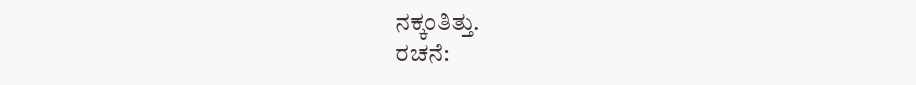ನಕ್ಕಂತಿತ್ತು.
ರಚನೆ: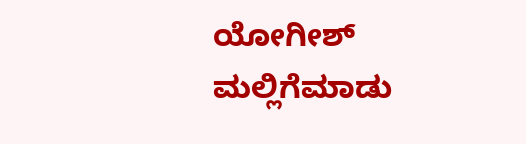ಯೋಗೀಶ್ ಮಲ್ಲಿಗೆಮಾಡು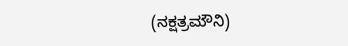(ನಕ್ಷತ್ರಮೌನಿ)